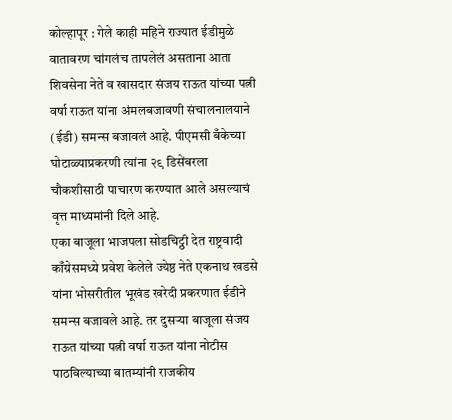कोल्हापूर : गेले काही महिने राज्यात ईडीमुळे वातावरण चांगलंच तापलेलं असताना आता शिवसेना नेते व खासदार संजय राऊत यांच्या पत्नी वर्षा राऊत यांना अंमलबजावणी संचालनालयाने (ईडी) समन्स बजावलं आहे. पीएमसी बँकेच्या घोटाळ्याप्रकरणी त्यांना २९ डिसेंबरला चौकशीसाठी पाचारण करण्यात आले असल्याचं वृत्त माध्यमांनी दिले आहे.
एका बाजूला भाजपला सोडचिट्ठी देत राष्ट्रवादी काँग्रेसमध्ये प्रवेश केलेले ज्येष्ठ नेते एकनाथ खडसे यांना भोसरीतील भूखंड खरेदी प्रकरणात ईडीने समन्स बजावले आहे. तर दुसऱ्या बाजूला संजय राऊत यांच्या पत्नी वर्षा राऊत यांना नोटीस पाठविल्याच्या बातम्यांनी राजकीय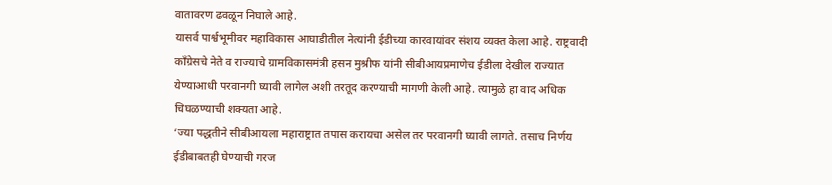वातावरण ढवळून निघाले आहे.
यासर्व पार्श्वभूमीवर महाविकास आघाडीतील नेत्यांनी ईडीच्या कारवायांवर संशय व्यक्त केला आहे. राष्ट्रवादी काँग्रेसचे नेते व राज्याचे ग्रामविकासमंत्री हसन मुश्रीफ यांनी सीबीआयप्रमाणेच ईडीला देखील राज्यात येण्याआधी परवानगी घ्यावी लागेल अशी तरतूद करण्याची मागणी केली आहे. त्यामुळे हा वाद अधिक चिघळण्याची शक्यता आहे.
‘ज्या पद्धतीने सीबीआयला महाराष्ट्रात तपास करायचा असेल तर परवानगी घ्यावी लागते. तसाच निर्णय ईडीबाबतही घेण्याची गरज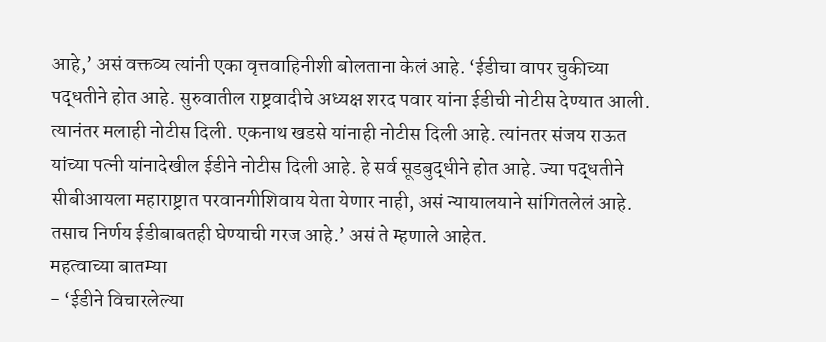आहे,’ असं वक्तव्य त्यांनी एका वृत्तवाहिनीशी बोलताना केलं आहे. ‘ईडीचा वापर चुकीच्या पद्धतीने होत आहे. सुरुवातील राष्ट्रवादीचे अध्यक्ष शरद पवार यांना ईडीची नोटीस देण्यात आली. त्यानंतर मलाही नोटीस दिली. एकनाथ खडसे यांनाही नोटीस दिली आहे. त्यांनतर संजय राऊत यांच्या पत्नी यांनादेखील ईडीने नोटीस दिली आहे. हे सर्व सूडबुद्धीने होत आहे. ज्या पद्धतीने सीबीआयला महाराष्ट्रात परवानगीशिवाय येता येणार नाही, असं न्यायालयाने सांगितलेलं आहे. तसाच निर्णय ईडीबाबतही घेण्याची गरज आहे.’ असं ते म्हणाले आहेत.
महत्वाच्या बातम्या
- ‘ईडीने विचारलेल्या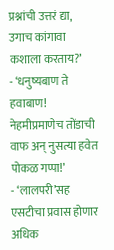प्रश्नांची उत्तरं द्या, उगाच कांगावा कशाला करताय?’
- ‘धनुष्यबाण ते हवाबाण! नेहमीप्रमाणेच तोंडाची वाफ अन् नुसत्या हवेत पोकळ गप्पा!’
- ‘लालपरी’सह एसटीचा प्रवास होणार अधिक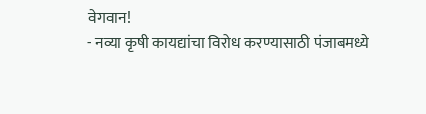वेगवान!
- नव्या कृषी कायद्यांचा विरोध करण्यासाठी पंजाबमध्ये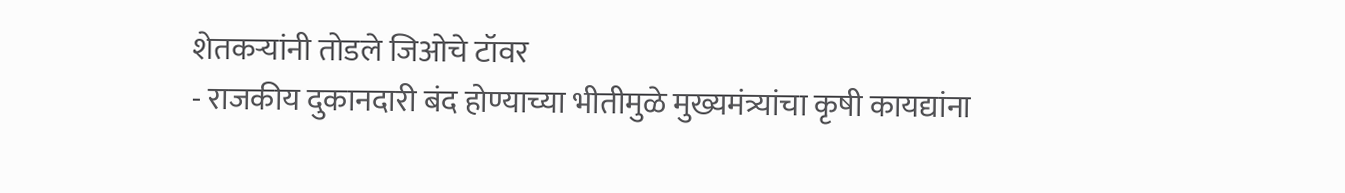शेतकऱ्यांनी तोडले जिओचे टॉवर
- राजकीय दुकानदारी बंद होण्याच्या भीतीमुळे मुख्यमंत्र्यांचा कृषी कायद्यांना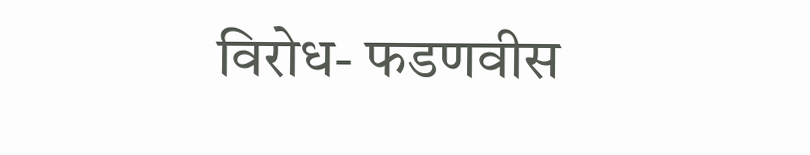विरोध- फडणवीस